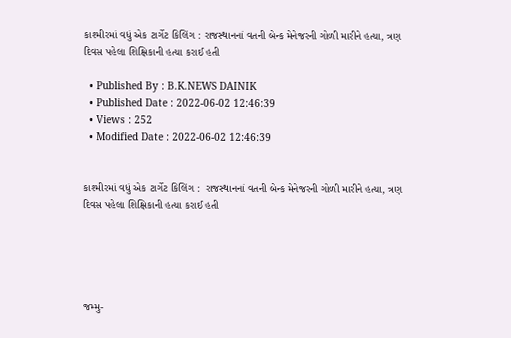કાશ્મીરમાં વધું એક ટાર્ગેટ કિલિંગ : રાજસ્થાનનાં વતની બેન્ક મેનેજરની ગોળી મારીને હત્યા, ત્રણ દિવસ પહેલા શિક્ષિકાની હત્યા કરાઈ હતી

  • Published By : B.K.NEWS DAINIK
  • Published Date : 2022-06-02 12:46:39
  • Views : 252
  • Modified Date : 2022-06-02 12:46:39


કાશ્મીરમાં વધું એક ટાર્ગેટ કિલિંગ :  રાજસ્થાનનાં વતની બેન્ક મેનેજરની ગોળી મારીને હત્યા, ત્રણ દિવસ પહેલા શિક્ષિકાની હત્યા કરાઈ હતી





જમ્મુ-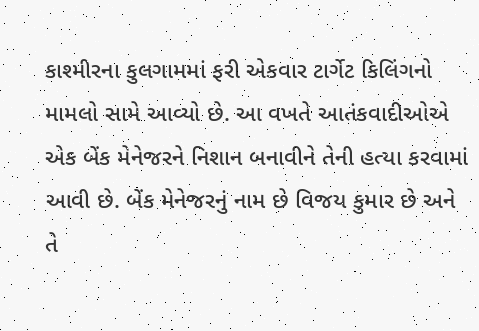કાશ્મીરના કુલગામમાં ફરી એકવાર ટાર્ગેટ કિલિંગનો મામલો સામે આવ્યો છે. આ વખતે આતંકવાદીઓએ એક બેંક મેનેજરને નિશાન બનાવીને તેની હત્યા કરવામાં આવી છે. બેંક મેનેજરનું નામ છે વિજય કુમાર છે અને તે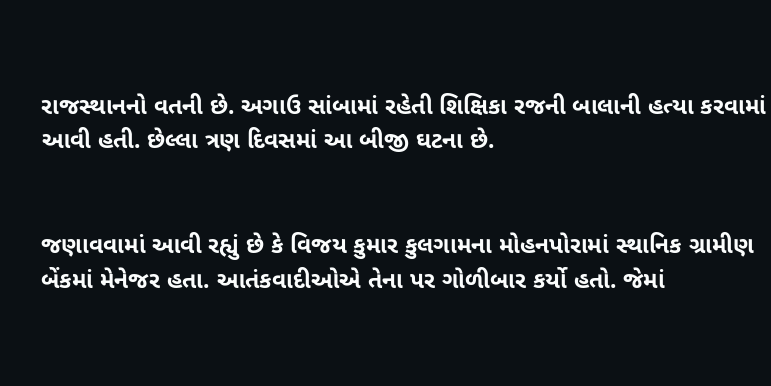રાજસ્થાનનો વતની છે. અગાઉ સાંબામાં રહેતી શિક્ષિકા રજની બાલાની હત્યા કરવામાં આવી હતી. છેલ્લા ત્રણ દિવસમાં આ બીજી ઘટના છે.


જણાવવામાં આવી રહ્યું છે કે વિજય કુમાર કુલગામના મોહનપોરામાં સ્થાનિક ગ્રામીણ બેંકમાં મેનેજર હતા. આતંકવાદીઓએ તેના પર ગોળીબાર કર્યો હતો. જેમાં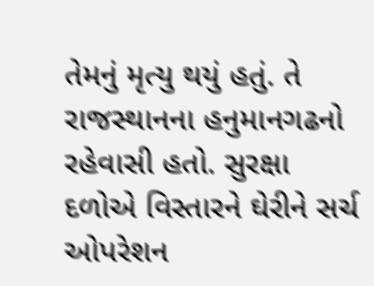તેમનું મૃત્યુ થયું હતું. તે રાજસ્થાનના હનુમાનગઢનો રહેવાસી હતો. સુરક્ષા દળોએ વિસ્તારને ઘેરીને સર્ચ ઓપરેશન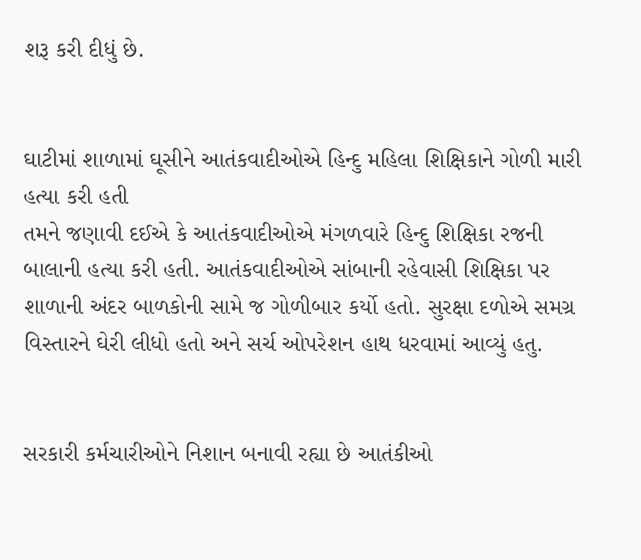શરૂ કરી દીધું છે.


ઘાટીમાં શાળામાં ઘૂસીને આતંકવાદીઓએ હિન્દુ મહિલા શિક્ષિકાને ગોળી મારી હત્યા કરી હતી
તમને જણાવી દઈએ કે આતંકવાદીઓએ મંગળવારે હિન્દુ શિક્ષિકા રજની બાલાની હત્યા કરી હતી. આતંકવાદીઓએ સાંબાની રહેવાસી શિક્ષિકા પર શાળાની અંદર બાળકોની સામે જ ગોળીબાર કર્યો હતો. સુરક્ષા દળોએ સમગ્ર વિસ્તારને ઘેરી લીધો હતો અને સર્ચ ઓપરેશન હાથ ધરવામાં આવ્યું હતુ.


સરકારી કર્મચારીઓને નિશાન બનાવી રહ્યા છે આતંકીઓ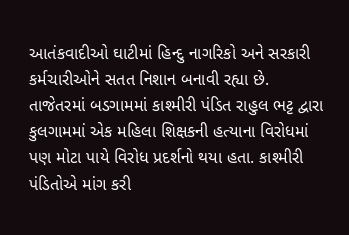આતંકવાદીઓ ઘાટીમાં હિન્દુ નાગરિકો અને સરકારી કર્મચારીઓને સતત નિશાન બનાવી રહ્યા છે. તાજેતરમાં બડગામમાં કાશ્મીરી પંડિત રાહુલ ભટ્ટ દ્વારા કુલગામમાં એક મહિલા શિક્ષકની હત્યાના વિરોધમાં પણ મોટા પાયે વિરોધ પ્રદર્શનો થયા હતા. કાશ્મીરી પંડિતોએ માંગ કરી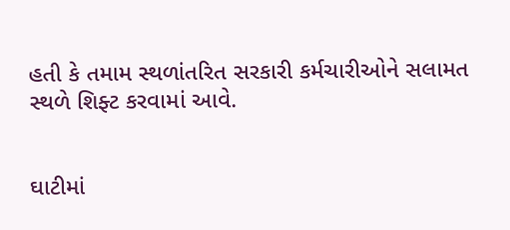હતી કે તમામ સ્થળાંતરિત સરકારી કર્મચારીઓને સલામત સ્થળે શિફ્ટ કરવામાં આવે.


ઘાટીમાં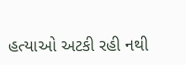હત્યાઓ અટકી રહી નથી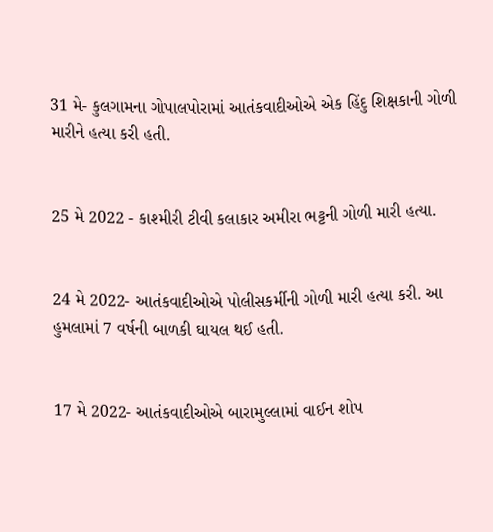31 મે- કુલગામના ગોપાલપોરામાં આતંકવાદીઓએ એક હિંદુ શિક્ષકાની ગોળી મારીને હત્યા કરી હતી.


25 મે 2022 - કાશ્મીરી ટીવી કલાકાર અમીરા ભટ્ટની ગોળી મારી હત્યા.


24 મે 2022- આતંકવાદીઓએ પોલીસકર્મીની ગોળી મારી હત્યા કરી. આ હુમલામાં 7 વર્ષની બાળકી ઘાયલ થઈ હતી.


17 મે 2022- આતંકવાદીઓએ બારામુલ્લામાં વાઈન શોપ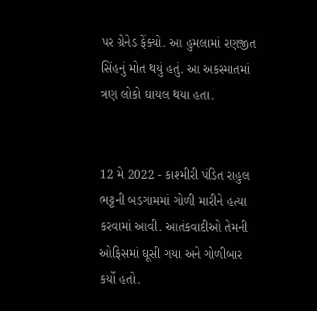પર ગ્રેનેડ ફેંક્યો. આ હુમલામાં રણજીત સિંહનું મોત થયું હતું. આ અકસ્માતમાં ત્રણ લોકો ઘાયલ થયા હતા.


12 મે 2022 - કાશ્મીરી પંડિત રાહુલ ભટ્ટની બડગામમાં ગોળી મારીને હત્યા કરવામાં આવી. આતંકવાદીઓ તેમની ઓફિસમાં ઘૂસી ગયા અને ગોળીબાર કર્યો હતો.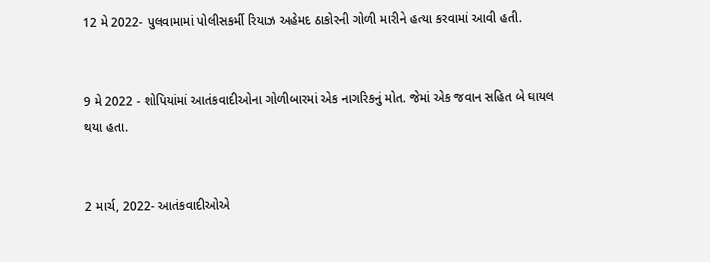12 મે 2022- પુલવામામાં પોલીસકર્મી રિયાઝ અહેમદ ઠાકોરની ગોળી મારીને હત્યા કરવામાં આવી હતી.


9 મે 2022 - શોપિયાંમાં આતંકવાદીઓના ગોળીબારમાં એક નાગરિકનું મોત. જેમાં એક જવાન સહિત બે ઘાયલ થયા હતા.


2 માર્ચ, 2022- આતંકવાદીઓએ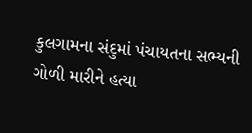કુલગામના સંદુમાં પંચાયતના સભ્યની ગોળી મારીને હત્યા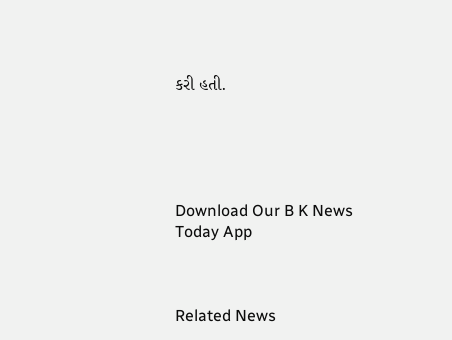કરી હતી.





Download Our B K News Today App



Related News